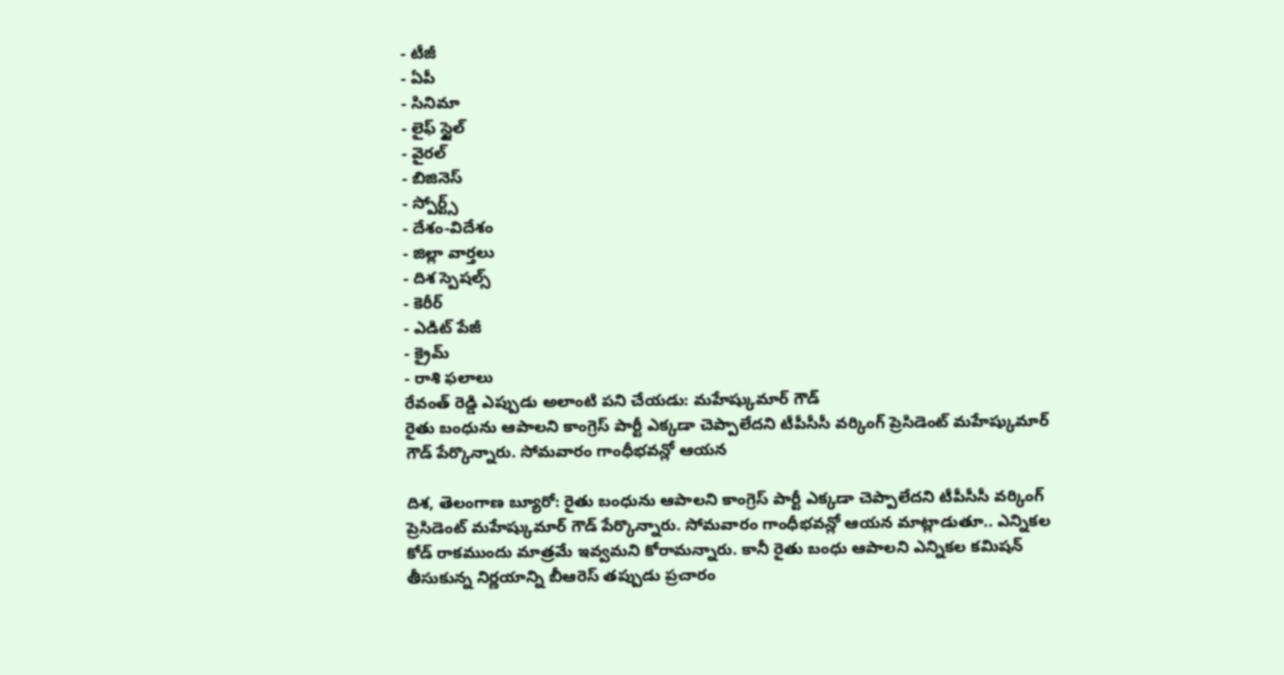- టీజీ
- ఏపీ
- సినిమా
- లైఫ్ స్టైల్
- వైరల్
- బిజినెస్
- స్పోర్ట్స్
- దేశం-విదేశం
- జిల్లా వార్తలు
- దిశ స్పెషల్స్
- కెరీర్
- ఎడిట్ పేజీ
- క్రైమ్
- రాశి ఫలాలు
రేవంత్ రెడ్డి ఎప్పుడు అలాంటి పని చేయడు: మహేష్కుమార్ గౌడ్
రైతు బంధును ఆపాలని కాంగ్రెస్ పార్టీ ఎక్కడా చెప్పాలేదని టీపీసీసీ వర్కింగ్ ప్రెసిడెంట్ మహేష్కుమార్ గౌడ్ పేర్కొన్నారు. సోమవారం గాంధీభవన్లో ఆయన

దిశ, తెలంగాణ బ్యూరో: రైతు బంధును ఆపాలని కాంగ్రెస్ పార్టీ ఎక్కడా చెప్పాలేదని టీపీసీసీ వర్కింగ్ ప్రెసిడెంట్ మహేష్కుమార్ గౌడ్ పేర్కొన్నారు. సోమవారం గాంధీభవన్లో ఆయన మాట్లాడుతూ.. ఎన్నికల కోడ్ రాకముందు మాత్రమే ఇవ్వమని కోరామన్నారు. కానీ రైతు బంధు ఆపాలని ఎన్నికల కమిషన్ తీసుకున్న నిర్ణయాన్ని బీఆరెస్ తప్పుడు ప్రచారం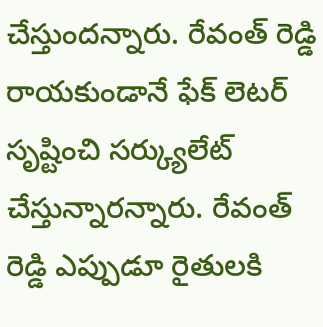చేస్తుందన్నారు. రేవంత్ రెడ్డి రాయకుండానే ఫేక్ లెటర్ సృష్టించి సర్క్యులేట్ చేస్తున్నారన్నారు. రేవంత్ రెడ్డి ఎప్పుడూ రైతులకి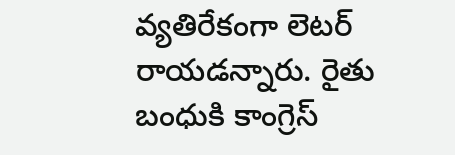వ్యతిరేకంగా లెటర్ రాయడన్నారు. రైతు బంధుకి కాంగ్రెస్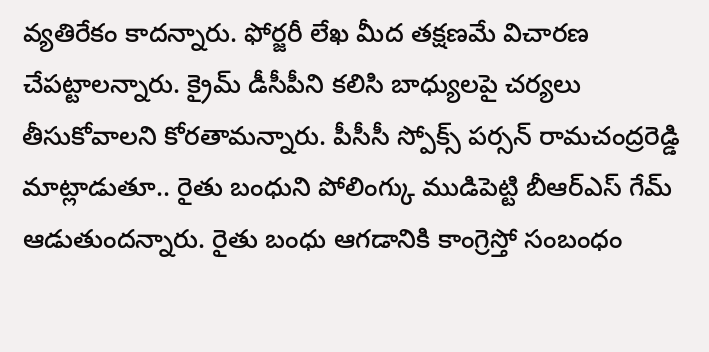వ్యతిరేకం కాదన్నారు. ఫోర్జరీ లేఖ మీద తక్షణమే విచారణ చేపట్టాలన్నారు. క్రైమ్ డీసీపీని కలిసి బాధ్యులపై చర్యలు తీసుకోవాలని కోరతామన్నారు. పీసీసీ స్పోక్స్ పర్సన్ రామచంద్రరెడ్డి మాట్లాడుతూ.. రైతు బంధుని పోలింగ్కు ముడిపెట్టి బీఆర్ఎస్ గేమ్ ఆడుతుందన్నారు. రైతు బంధు ఆగడానికి కాంగ్రెస్తో సంబంధం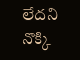లేదని నొక్కి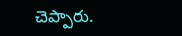చెప్పారు.